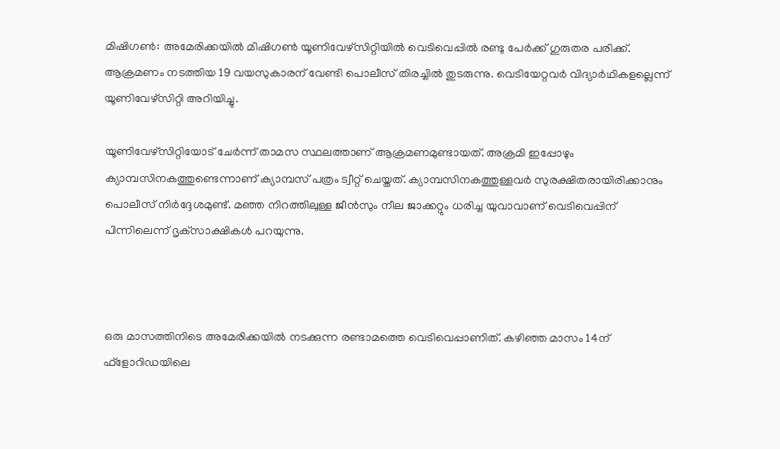മിഷിഗണ്‍: അമേരിക്കയില്‍ മിഷിഗണ്‍ യൂണിവേഴ്‌സിറ്റിയില്‍ വെടിവെപ്പില്‍ രണ്ടു പേര്‍ക്ക് ഗുരുതര പരിക്ക്. ആക്രമണം നടത്തിയ 19 വയസുകാരന് വേണ്ടി പൊലീസ് തിരച്ചില്‍ തുടരുന്നു. വെടിയേറ്റവര്‍ വിദ്യാര്‍ഥികളല്ലെന്ന് യൂണിവേഴ്‌സിറ്റി അറിയിച്ചു.

യൂണിവേഴ്‌സിറ്റിയോട് ചേര്‍ന്ന് താമസ സ്ഥലത്താണ് ആക്രമണമുണ്ടായത്. അക്രമി ഇപ്പോഴും ക്യാമ്പസിനകത്തുണ്ടെന്നാണ് ക്യാമ്പസ് പത്രം ട്വീറ്റ് ചെയ്തത്. ക്യാമ്പസിനകത്തുള്ളവര്‍ സുരക്ഷിതരായിരിക്കാനും പൊലീസ് നിര്‍ദ്ദേശമുണ്ട്. മഞ്ഞ നിറത്തിലുള്ള ജീന്‍സും നീല ജാക്കറ്റും ധരിച്ച യുവാവാണ് വെടിവെപ്പിന് പിന്നിലെന്ന് ദൃക്‌സാക്ഷികള്‍ പറയുന്നു.



ഒരു മാസത്തിനിടെ അമേരിക്കയില്‍ നടക്കുന്ന രണ്ടാമത്തെ വെടിവെപ്പാണിത്. കഴിഞ്ഞ മാസം 14ന് ഫ്‌ളോറിഡയിലെ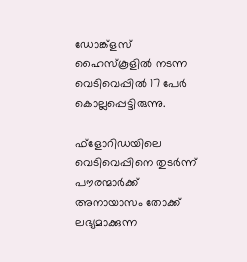ഡോങ്ക്‌ളസ് ഹൈസ്‌കൂളില്‍ നടന്ന വെടിവെപ്പില്‍ 17 പേര്‍ കൊല്ലപ്പെട്ടിരുന്നു.

ഫ്‌ളോറിഡയിലെ വെടിവെപ്പിനെ തുടര്‍ന്ന് പൗരന്മാര്‍ക്ക് അനായാസം തോക്ക് ലഭ്യമാക്കുന്ന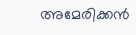അമേരിക്കന്‍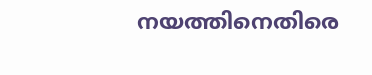നയത്തിനെതിരെ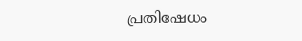പ്രതിഷേധം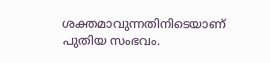ശക്തമാവുന്നതിനിടെയാണ് പുതിയ സംഭവം.